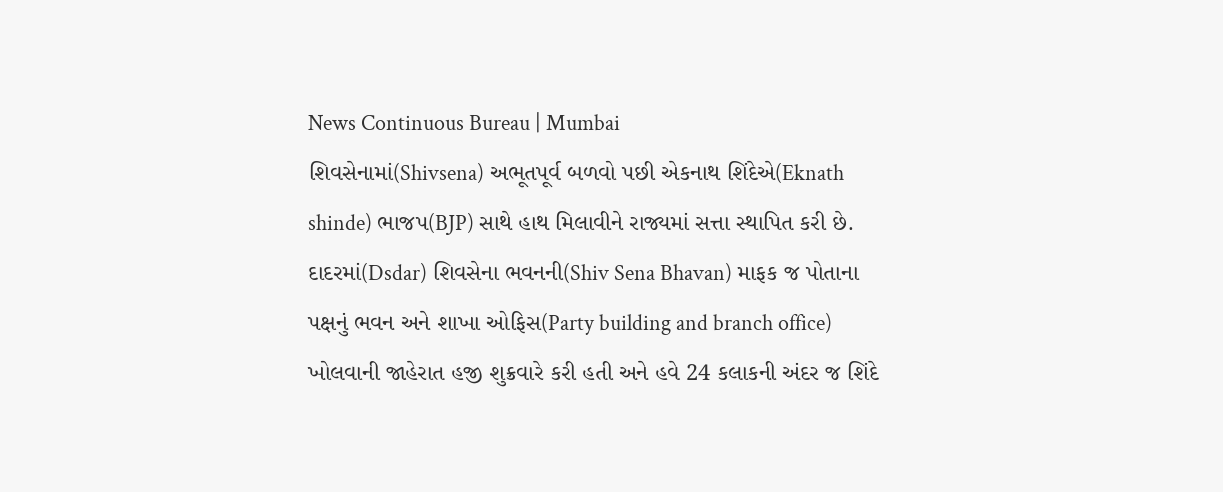News Continuous Bureau | Mumbai
શિવસેનામાં(Shivsena) અભૂતપૂર્વ બળવો પછી એકનાથ શિંદેએ(Eknath shinde) ભાજપ(BJP) સાથે હાથ મિલાવીને રાજ્યમાં સત્તા સ્થાપિત કરી છે. દાદરમાં(Dsdar) શિવસેના ભવનની(Shiv Sena Bhavan) માફક જ પોતાના પક્ષનું ભવન અને શાખા ઓફિસ(Party building and branch office) ખોલવાની જાહેરાત હજી શુક્રવારે કરી હતી અને હવે 24 કલાકની અંદર જ શિંદે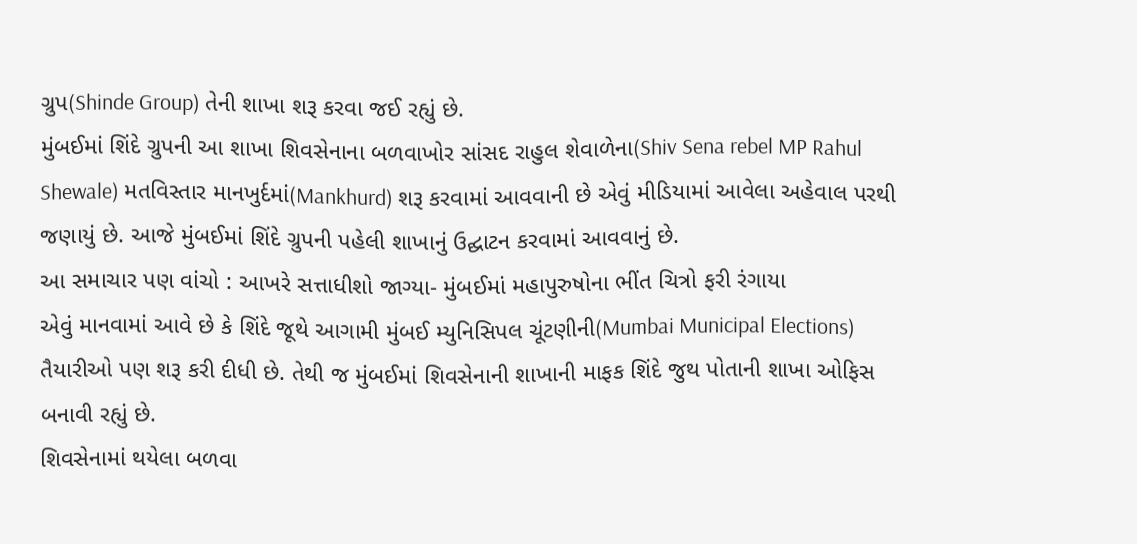ગ્રુપ(Shinde Group) તેની શાખા શરૂ કરવા જઈ રહ્યું છે.
મુંબઈમાં શિંદે ગ્રુપની આ શાખા શિવસેનાના બળવાખોર સાંસદ રાહુલ શેવાળેના(Shiv Sena rebel MP Rahul Shewale) મતવિસ્તાર માનખુર્દમાં(Mankhurd) શરૂ કરવામાં આવવાની છે એવું મીડિયામાં આવેલા અહેવાલ પરથી જણાયું છે. આજે મુંબઈમાં શિંદે ગ્રુપની પહેલી શાખાનું ઉદ્ઘાટન કરવામાં આવવાનું છે.
આ સમાચાર પણ વાંચો : આખરે સત્તાધીશો જાગ્યા- મુંબઈમાં મહાપુરુષોના ભીંત ચિત્રો ફરી રંગાયા
એવું માનવામાં આવે છે કે શિંદે જૂથે આગામી મુંબઈ મ્યુનિસિપલ ચૂંટણીની(Mumbai Municipal Elections) તૈયારીઓ પણ શરૂ કરી દીધી છે. તેથી જ મુંબઈમાં શિવસેનાની શાખાની માફક શિંદે જુથ પોતાની શાખા ઓફિસ બનાવી રહ્યું છે.
શિવસેનામાં થયેલા બળવા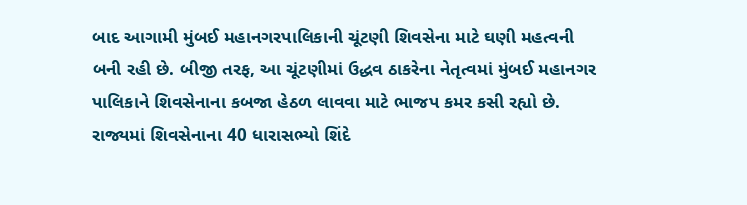બાદ આગામી મુંબઈ મહાનગરપાલિકાની ચૂંટણી શિવસેના માટે ઘણી મહત્વની બની રહી છે. બીજી તરફ, આ ચૂંટણીમાં ઉદ્ધવ ઠાકરેના નેતૃત્વમાં મુંબઈ મહાનગર પાલિકાને શિવસેનાના કબજા હેઠળ લાવવા માટે ભાજપ કમર કસી રહ્યો છે. રાજ્યમાં શિવસેનાના 40 ધારાસભ્યો શિંદે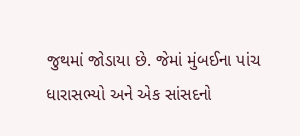જુથમાં જોડાયા છે. જેમાં મુંબઈના પાંચ ધારાસભ્યો અને એક સાંસદનો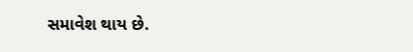સમાવેશ થાય છે.